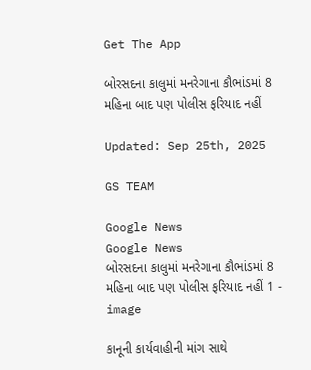Get The App

બોરસદના કાલુમાં મનરેગાના કૌભાંડમાં 8 મહિના બાદ પણ પોલીસ ફરિયાદ નહીં

Updated: Sep 25th, 2025

GS TEAM

Google News
Google News
બોરસદના કાલુમાં મનરેગાના કૌભાંડમાં 8 મહિના બાદ પણ પોલીસ ફરિયાદ નહીં 1 - image

કાનૂની કાર્યવાહીની માંગ સાથે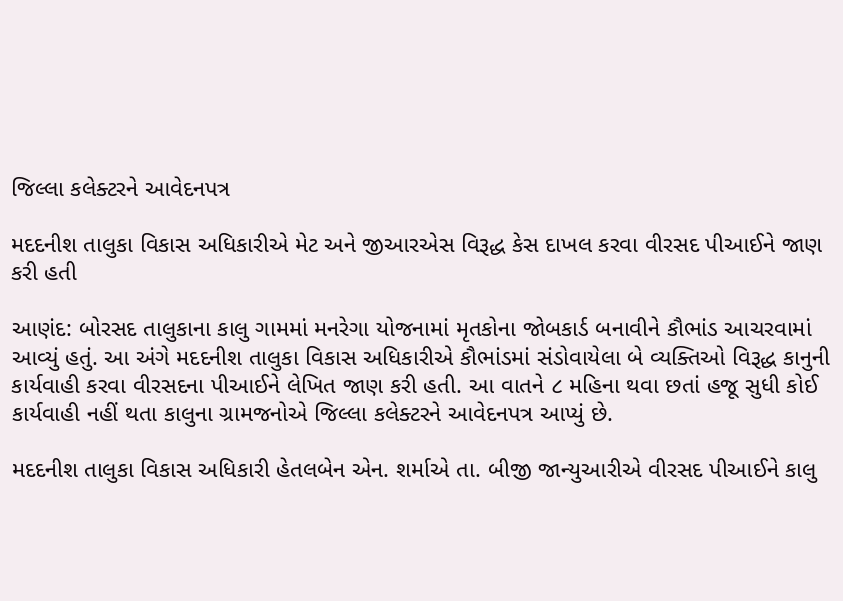જિલ્લા કલેક્ટરને આવેદનપત્ર

મદદનીશ તાલુકા વિકાસ અધિકારીએ મેટ અને જીઆરએસ વિરૂદ્ધ કેસ દાખલ કરવા વીરસદ પીઆઈને જાણ કરી હતી

આણંદ: બોરસદ તાલુકાના કાલુ ગામમાં મનરેગા યોજનામાં મૃતકોના જોબકાર્ડ બનાવીને કૌભાંડ આચરવામાં આવ્યું હતું. આ અંગે મદદનીશ તાલુકા વિકાસ અધિકારીએ કૌભાંડમાં સંડોવાયેલા બે વ્યક્તિઓ વિરૂદ્ધ કાનુની કાર્યવાહી કરવા વીરસદના પીઆઈને લેખિત જાણ કરી હતી. આ વાતને ૮ મહિના થવા છતાં હજૂ સુધી કોઈ કાર્યવાહી નહીં થતા કાલુના ગ્રામજનોએ જિલ્લા કલેક્ટરને આવેદનપત્ર આપ્યું છે.

મદદનીશ તાલુકા વિકાસ અધિકારી હેતલબેન એન. શર્માએ તા. બીજી જાન્યુઆરીએ વીરસદ પીઆઈને કાલુ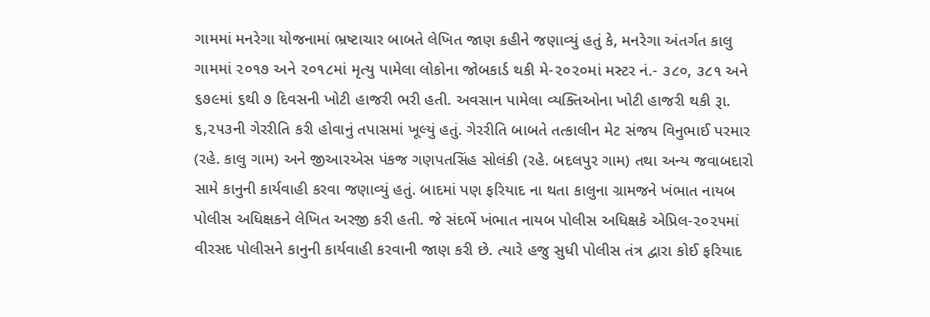ગામમાં મનરેગા યોજનામાં ભ્રષ્ટાચાર બાબતે લેખિત જાણ કહીને જણાવ્યું હતું કે, મનરેગા અંતર્ગત કાલુ ગામમાં ૨૦૧૭ અને ૨૦૧૮માં મૃત્યુ પામેલા લોકોના જોબકાર્ડ થકી મે-૨૦૨૦માં મસ્ટર નં.- ૩૮૦, ૩૮૧ અને ૬૭૯માં ૬થી ૭ દિવસની ખોટી હાજરી ભરી હતી. અવસાન પામેલા વ્યક્તિઓના ખોટી હાજરી થકી રૂા. ૬,૨૫૩ની ગેરરીતિ કરી હોવાનું તપાસમાં ખૂલ્યું હતું. ગેરરીતિ બાબતે તત્કાલીન મેટ સંજય વિનુભાઈ પરમાર (રહે. કાલુ ગામ) અને જીઆરએસ પંકજ ગણપતસિંહ સોલંકી (રહે. બદલપુર ગામ) તથા અન્ય જવાબદારો સામે કાનુની કાર્યવાહી કરવા જણાવ્યું હતું. બાદમાં પણ ફરિયાદ ના થતા કાલુના ગ્રામજને ખંભાત નાયબ પોલીસ અધિક્ષકને લેખિત અરજી કરી હતી. જે સંદર્ભે ખંભાત નાયબ પોલીસ અધિક્ષકે એપ્રિલ-૨૦૨૫માં વીરસદ પોલીસને કાનુની કાર્યવાહી કરવાની જાણ કરી છે. ત્યારે હજુ સુધી પોલીસ તંત્ર દ્વારા કોઈ ફરિયાદ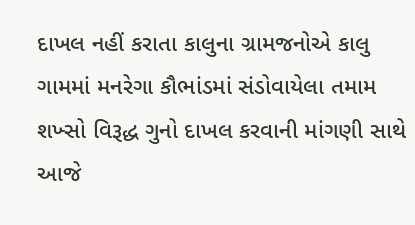દાખલ નહીં કરાતા કાલુના ગ્રામજનોએ કાલુ ગામમાં મનરેગા કૌભાંડમાં સંડોવાયેલા તમામ શખ્સો વિરૂદ્ધ ગુનો દાખલ કરવાની માંગણી સાથે આજે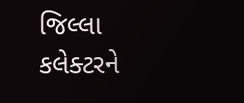જિલ્લા કલેક્ટરને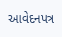આવેદનપત્ર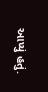આપ્યું હતું.